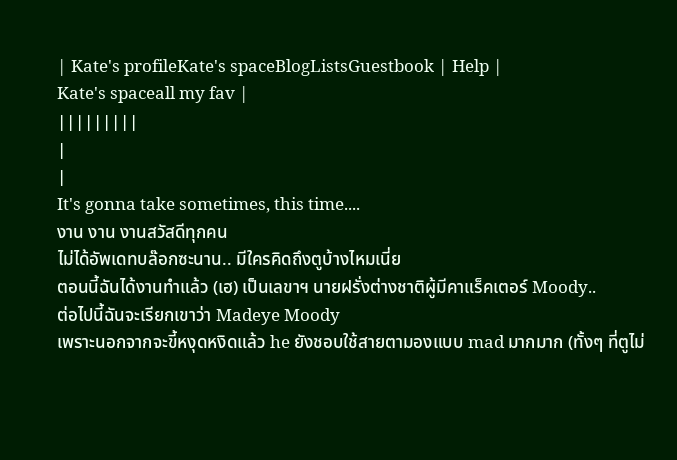| Kate's profileKate's spaceBlogListsGuestbook | Help |
Kate's spaceall my fav |
|||||||||
|
|
It's gonna take sometimes, this time....
งาน งาน งานสวัสดีทุกคน
ไม่ได้อัพเดทบล๊อกซะนาน.. มีใครคิดถึงตูบ้างไหมเนี่ย
ตอนนี้ฉันได้งานทำแล้ว (เฮ) เป็นเลขาฯ นายฝรั่งต่างชาติผู้มีคาแร็คเตอร์ Moody..
ต่อไปนี้ฉันจะเรียกเขาว่า Madeye Moody
เพราะนอกจากจะขี้หงุดหงิดแล้ว he ยังชอบใช้สายตามองแบบ mad มากมาก (ทั้งๆ ที่ตูไม่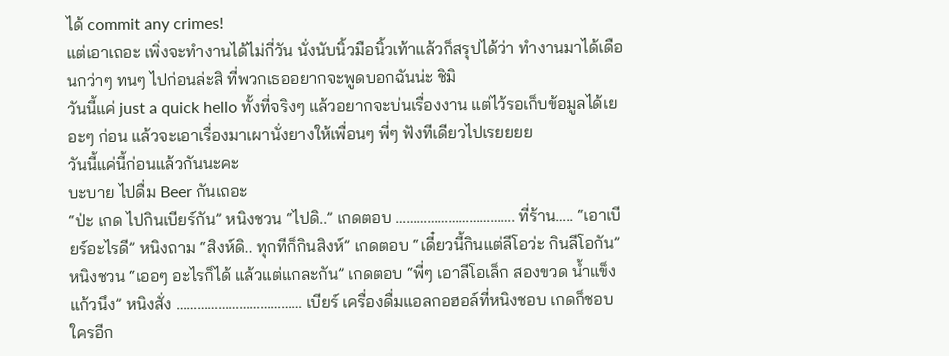ได้ commit any crimes!
แต่เอาเถอะ เพิ่งจะทำงานได้ไม่กี่วัน นั่งนับนิ้วมือนิ้วเท้าแล้วก็สรุปได้ว่า ทำงานมาได้เดือนกว่าๆ ทนๆ ไปก่อนล่ะสิ ที่พวกเธออยากจะพูดบอกฉันน่ะ ชิมิ
วันนี้แค่ just a quick hello ทั้งที่จริงๆ แล้วอยากจะบ่นเรื่องงาน แต่ไว้รอเก็บข้อมูลได้เยอะๆ ก่อน แล้วจะเอาเรื่องมาเผานั่งยางให้เพื่อนๆ พี่ๆ ฟังทีเดียวไปเรยยยย
วันนี้แค่นี้ก่อนแล้วกันนะคะ
บะบาย ไปดื่ม Beer กันเถอะ
“ป่ะ เกด ไปกินเบียร์กัน” หนิงชวน “ไปดิ..” เกดตอบ ……………………………. ที่ร้าน….. “เอาเบียร์อะไรดี” หนิงถาม “สิงห์ดิ.. ทุกทีก็กินสิงห์” เกดตอบ “เดี๋ยวนี้กินแต่ลีโอว่ะ กินลีโอกัน” หนิงชวน “เออๆ อะไรก็ได้ แล้วแต่แกละกัน” เกดตอบ “พี่ๆ เอาลีโอเล็ก สองขวด น้ำแข็งแก้วนึง” หนิงสั่ง ……………………………… เบียร์ เครื่องดื่มแอลกอฮอล์ที่หนิงชอบ เกดก็ชอบ ใครอีก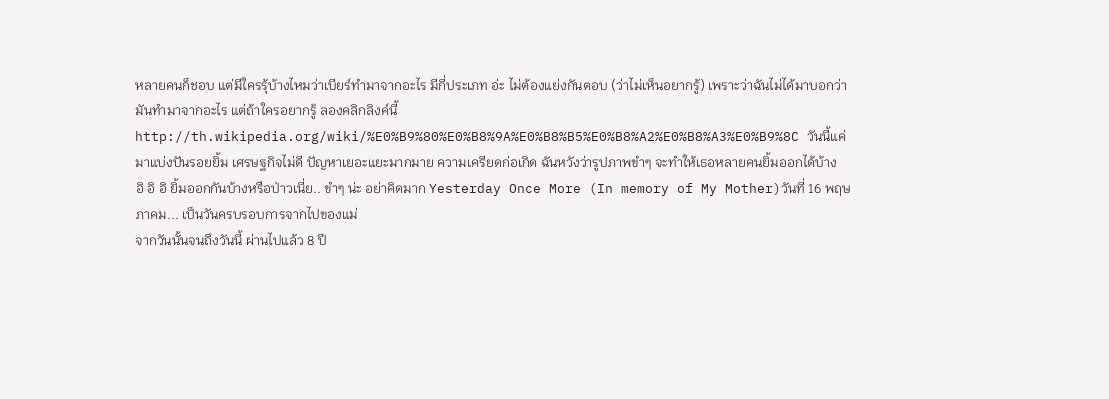หลายคนก็ชอบ แต่มีใครรุ้บ้างไหมว่าเบียร์ทำมาจากอะไร มีกี่ประเภท อ่ะ ไม่ต้องแย่งกันตอบ (ว่าไม่เห็นอยากรู้) เพราะว่าฉันไม่ได้มาบอกว่ามันทำมาจากอะไร แต่ถ้าใครอยากรู้ ลองคลิกลิงค์นี้ http://th.wikipedia.org/wiki/%E0%B9%80%E0%B8%9A%E0%B8%B5%E0%B8%A2%E0%B8%A3%E0%B9%8C วันนี้แค่มาแบ่งปันรอยยิ้ม เศรษฐกิจไม่ดี ปัญหาเยอะแยะมากมาย ความเครียดก่อเกิด ฉันหวังว่ารูปภาพขำๆ จะทำให้เธอหลายคนยิ้มออกได้บ้าง
อิ อิ อิ ยิ้มออกกันบ้างหรือป่าวเนี่ย.. ขำๆ น่ะ อย่าคิดมาก Yesterday Once More (In memory of My Mother)วันที่ 16 พฤษภาคม... เป็นวันครบรอบการจากไปของแม่
จากวันนั้นจนถึงวันนี้ ผ่านไปแล้ว 8 ปี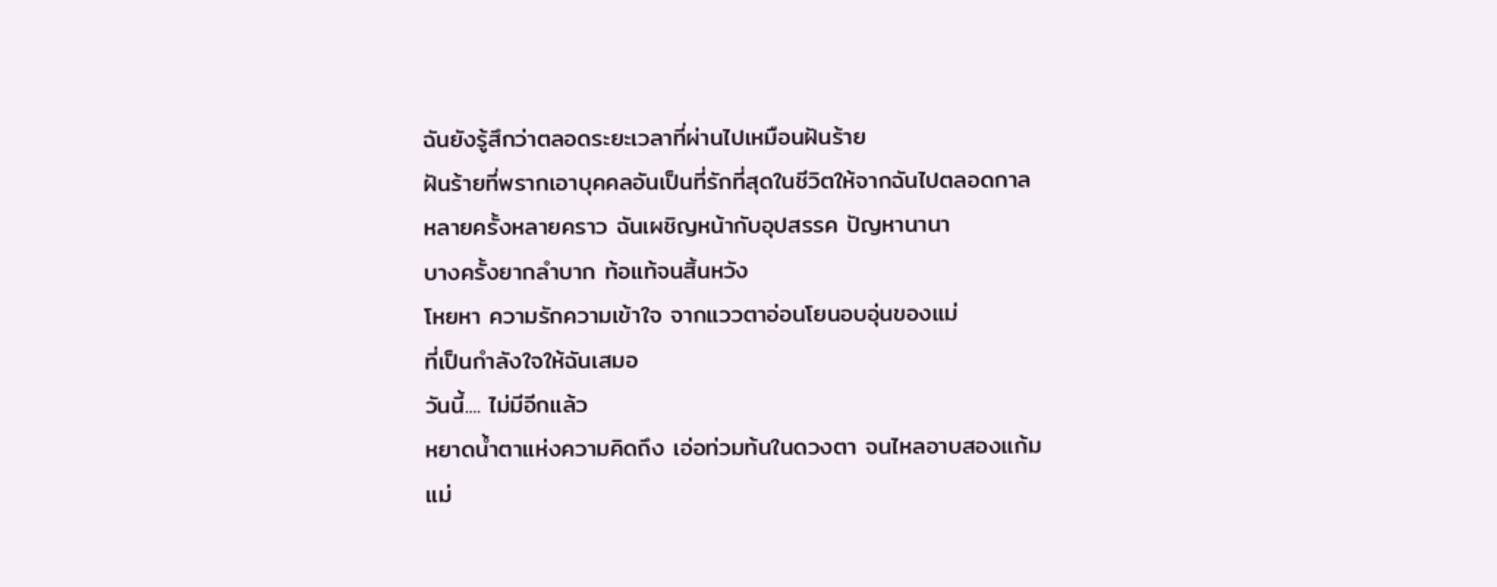ฉันยังรู้สึกว่าตลอดระยะเวลาที่ผ่านไปเหมือนฝันร้าย
ฝันร้ายที่พรากเอาบุคคลอันเป็นที่รักที่สุดในชีวิตให้จากฉันไปตลอดกาล
หลายครั้งหลายคราว ฉันเผชิญหน้ากับอุปสรรค ปัญหานานา
บางครั้งยากลำบาก ท้อแท้จนสิ้นหวัง
โหยหา ความรักความเข้าใจ จากแววตาอ่อนโยนอบอุ่นของแม่
ที่เป็นกำลังใจให้ฉันเสมอ
วันนี้.... ไม่มีอีกแล้ว
หยาดน้ำตาแห่งความคิดถึง เอ่อท่วมท้นในดวงตา จนไหลอาบสองแก้ม
แม่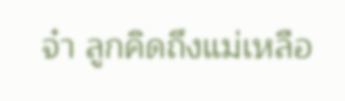จ๋า ลูกคิดถึงแม่เหลือ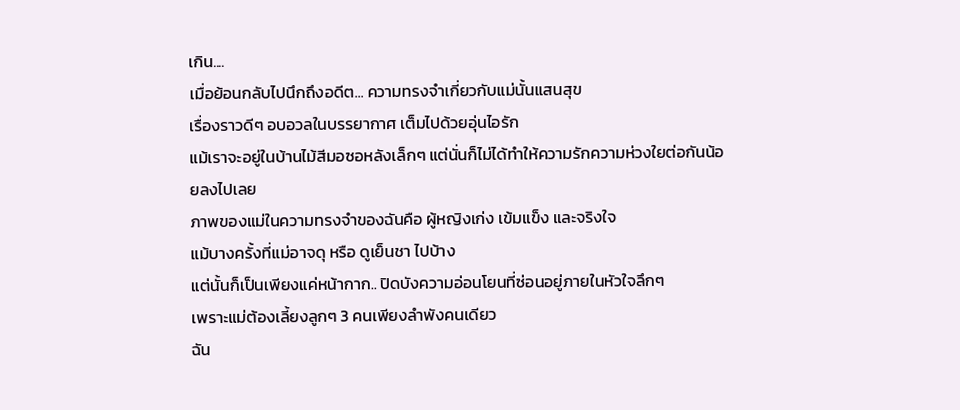เกิน....
เมื่อย้อนกลับไปนึกถึงอดีต... ความทรงจำเกี่ยวกับแม่นั้นแสนสุข
เรื่องราวดีๆ อบอวลในบรรยากาศ เต็มไปด้วยอุ่นไอรัก
แม้เราจะอยู่ในบ้านไม้สีมอซอหลังเล็กๆ แต่นั่นก็ไม่ได้ทำให้ความรักความห่วงใยต่อกันน้อยลงไปเลย
ภาพของแม่ในความทรงจำของฉันคือ ผู้หญิงเก่ง เข้มแข็ง และจริงใจ
แม้บางครั้งที่แม่อาจดุ หรือ ดูเย็นชา ไปบ้าง
แต่นั้นก็เป็นเพียงแค่หน้ากาก.. ปิดบังความอ่อนโยนที่ซ่อนอยู่ภายในหัวใจลึกๆ
เพราะแม่ต้องเลี้ยงลูกๆ 3 คนเพียงลำพังคนเดียว
ฉัน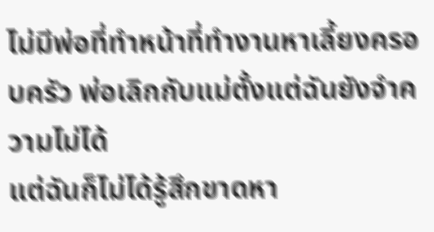ไม่มีพ่อที่ทำหน้าที่ทำงานหาเลี้ยงครอบครัว พ่อเลิกกับแม่ตั้งแต่ฉันยังจำความไม่ได้
แต่ฉันก็ไม่ได้รู้สึกขาดหา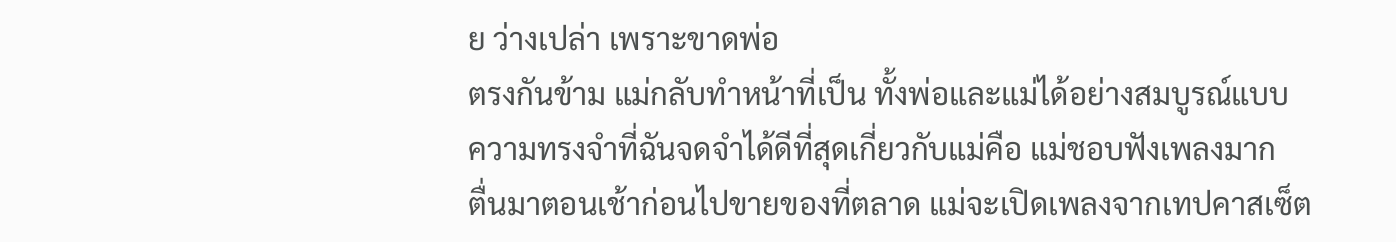ย ว่างเปล่า เพราะขาดพ่อ
ตรงกันข้าม แม่กลับทำหน้าที่เป็น ทั้งพ่อและแม่ได้อย่างสมบูรณ์แบบ
ความทรงจำที่ฉันจดจำได้ดีที่สุดเกี่ยวกับแม่คือ แม่ชอบฟังเพลงมาก
ตื่นมาตอนเช้าก่อนไปขายของที่ตลาด แม่จะเปิดเพลงจากเทปคาสเซ็ต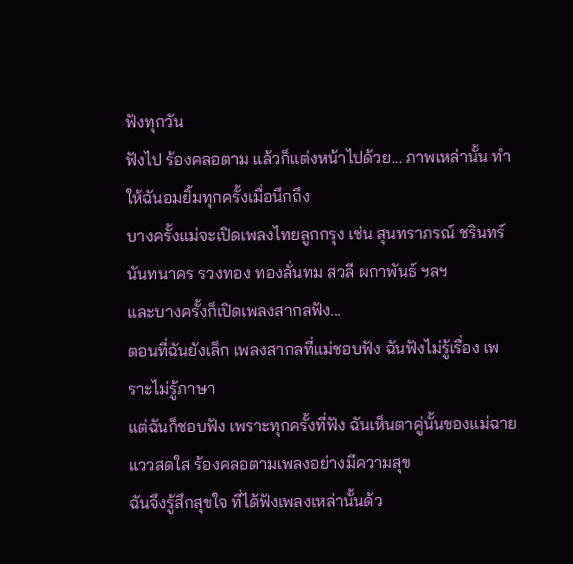ฟังทุกวัน
ฟังไป ร้องคลอตาม แล้วก็แต่งหน้าไปด้วย... ภาพเหล่านั้น ทำให้ฉันอมยิ้มทุกครั้งเมื่อนึกถึง
บางครั้งแม่จะเปิดเพลงไทยลูกกรุง เช่น สุนทราภรณ์ ชรินทร์ นันทนาคร รวงทอง ทองลั่นทม สวลี ผกาพันธ์ ฯลฯ
และบางครั้งก็เปิดเพลงสากลฟัง...
ตอนที่ฉันยังเล็ก เพลงสากลที่แม่ชอบฟัง ฉันฟังไม่รู้เรื่อง เพราะไม่รู้ภาษา
แต่ฉันก็ชอบฟัง เพราะทุกครั้งที่ฟัง ฉันเห็นตาคู่นั้นของแม่ฉายแววสดใส ร้องคลอตามเพลงอย่างมีความสุข
ฉันจึงรู้สึกสุขใจ ที่ได้ฟังเพลงเหล่านั้นด้ว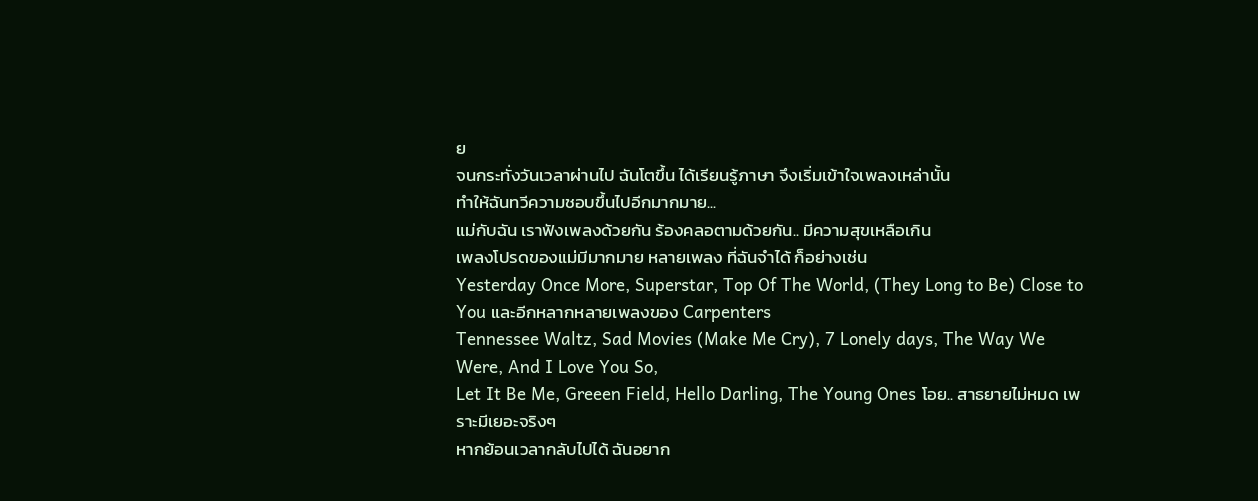ย
จนกระทั่งวันเวลาผ่านไป ฉันโตขึ้น ได้เรียนรู้ภาษา จึงเริ่มเข้าใจเพลงเหล่านั้น
ทำให้ฉันทวีความชอบขึ้นไปอีกมากมาย...
แม่กับฉัน เราฟังเพลงด้วยกัน ร้องคลอตามด้วยกัน.. มีความสุขเหลือเกิน
เพลงโปรดของแม่มีมากมาย หลายเพลง ที่ฉันจำได้ ก็อย่างเช่น
Yesterday Once More, Superstar, Top Of The World, (They Long to Be) Close to You และอีกหลากหลายเพลงของ Carpenters
Tennessee Waltz, Sad Movies (Make Me Cry), 7 Lonely days, The Way We Were, And I Love You So,
Let It Be Me, Greeen Field, Hello Darling, The Young Ones โอย.. สาธยายไม่หมด เพราะมีเยอะจริงๆ
หากย้อนเวลากลับไปได้ ฉันอยาก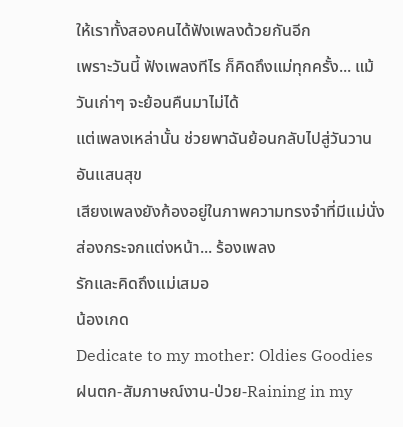ให้เราทั้งสองคนได้ฟังเพลงด้วยกันอีก
เพราะวันนี้ ฟังเพลงทีไร ก็คิดถึงแม่ทุกครั้ง... แม้วันเก่าๆ จะย้อนคืนมาไม่ได้
แต่เพลงเหล่านั้น ช่วยพาฉันย้อนกลับไปสู่วันวานอันแสนสุข
เสียงเพลงยังก้องอยู่ในภาพความทรงจำที่มีแม่นั่งส่องกระจกแต่งหน้า... ร้องเพลง
รักและคิดถึงแม่เสมอ
น้องเกด
Dedicate to my mother: Oldies Goodies
ฝนตก-สัมภาษณ์งาน-ป่วย-Raining in my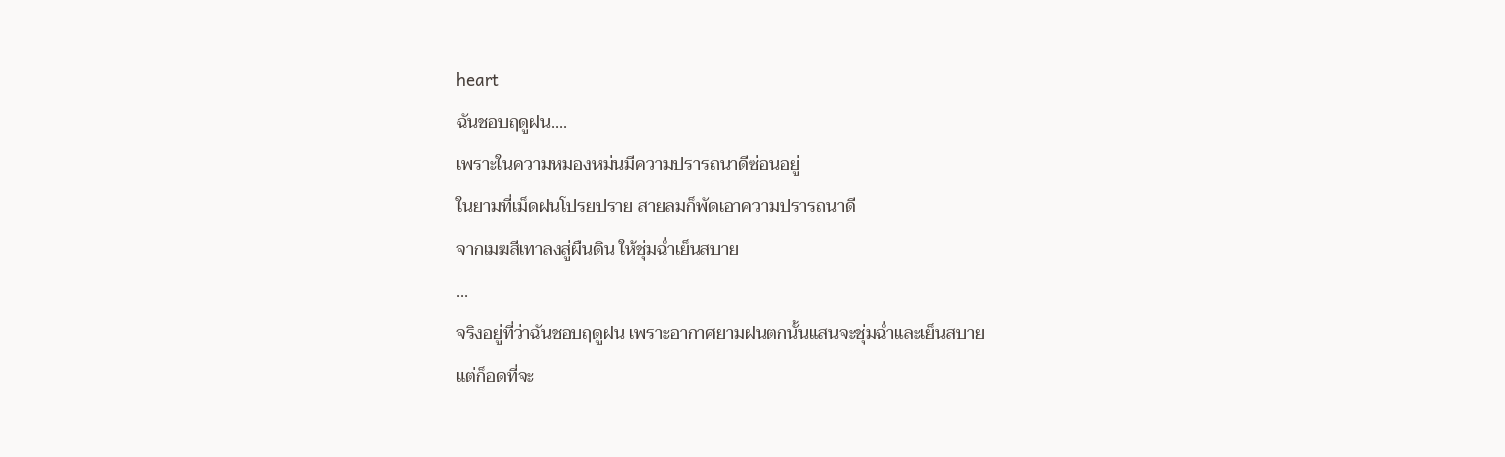heart
ฉันชอบฤดูฝน....
เพราะในความหมองหม่นมีความปรารถนาดีซ่อนอยู่
ในยามที่เม็ดฝนโปรยปราย สายลมก็พัดเอาความปรารถนาดี
จากเมฆสีเทาลงสู่ผืนดิน ให้ชุ่มฉ่ำเย็นสบาย
...
จริงอยู่ที่ว่าฉันชอบฤดูฝน เพราะอากาศยามฝนตกนั้นแสนจะชุ่มฉ่ำและเย็นสบาย
แต่ก็อดที่จะ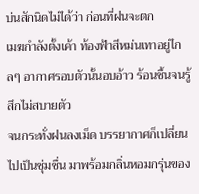บ่นสักนิดไม่ได้ว่า ก่อนที่ฝนจะตก
เมฆกำลังตั้งเค้า ท้องฟ้าสีหม่นเทาอยู่ไกลๆ อากาศรอบตัวนั้นอบอ้าว ร้อนชื้นจนรู้สึกไม่สบายตัว
จนกระทั่งฝนลงเม็ด บรรยากาศก็เปลี่ยนไปเป็นชุ่มชื่น มาพร้อมกลิ่นหอมกรุ่นของ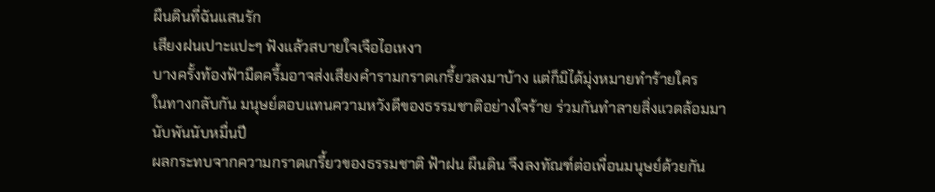ผืนดินที่ฉันแสนรัก
เสียงฝนเปาะแปะๆ ฟังแล้วสบายใจเจือไอเหงา
บางครั้งท้องฟ้ามืดครึ้มอาจส่งเสียงคำรามกราดเกรี้ยวลงมาบ้าง แต่ก็มิได้มุ่งหมายทำร้ายใคร
ในทางกลับกัน มนุษย์ตอบแทนความหวังดีของธรรมชาติอย่างใจร้าย ร่วมกันทำลายสิ่งแวดล้อมมานับพันนับหมื่นปี
ผลกระทบจากความกราดเกรี้ยวของธรรมชาติ ฟ้าฝน ผืนดิน จึงลงทัณฑ์ต่อเพื่อนมนุษย์ด้วยกัน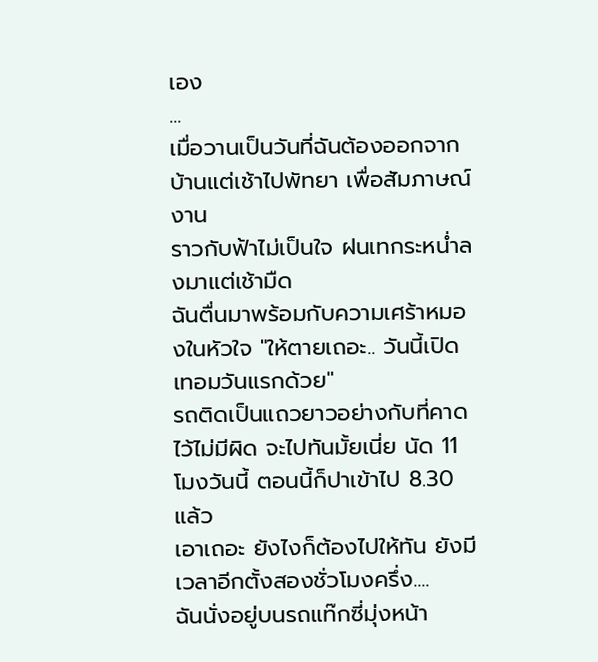เอง
...
เมื่อวานเป็นวันที่ฉันต้องออกจากบ้านแต่เช้าไปพัทยา เพื่อสัมภาษณ์งาน
ราวกับฟ้าไม่เป็นใจ ฝนเทกระหน่ำลงมาแต่เช้ามืด
ฉันตื่นมาพร้อมกับความเศร้าหมองในหัวใจ "ให้ตายเถอะ.. วันนี้เปิดเทอมวันแรกด้วย"
รถติดเป็นแถวยาวอย่างกับที่คาดไว้ไม่มีผิด จะไปทันมั้ยเนี่ย นัด 11 โมงวันนี้ ตอนนี้ก็ปาเข้าไป 8.30 แล้ว
เอาเถอะ ยังไงก็ต้องไปให้ทัน ยังมีเวลาอีกตั้งสองชั่วโมงครึ่ง....
ฉันนั่งอยู่บนรถแท๊กซี่มุ่งหน้า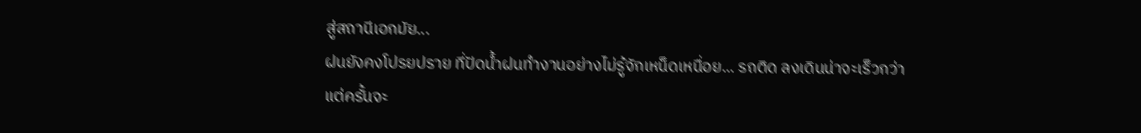สู่สถานีเอกมัย...
ฝนยังคงโปรยปราย ที่ปัดน้ำฝนทำงานอย่างไม่รู้จักเหน็ดเหนื่อย... รถติด ลงเดินน่าจะเร็วกว่า
แต่ครั้นจะ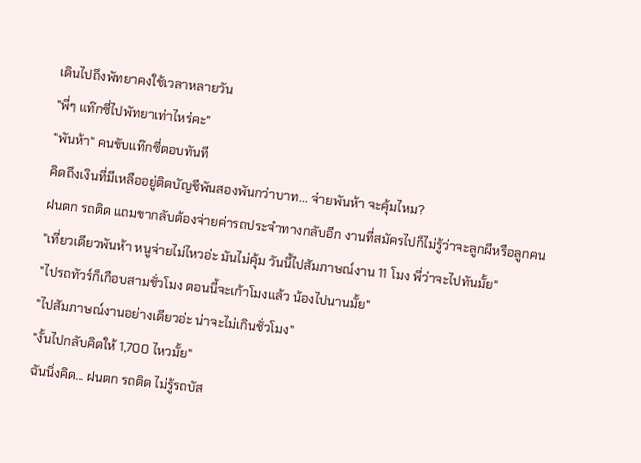เดินไปถึงพัทยาคงใช้เวลาหลายวัน
"พี่ๆ แท๊กซี่ไปพัทยาเท่าไหร่คะ"
"พันห้า" คนขับแท๊กซี่ตอบทันที
คิดถึงเงินที่มีเหลืออยู่ติดบัญชีพันสองพันกว่าบาท... จ่ายพันห้า จะคุ้มไหม?
ฝนตก รถติด แถมขากลับต้องจ่ายค่ารถประจำทางกลับอีก งานที่สมัครไปก็ไม่รู้ว่าจะลูกผีหรือลูกคน
"เที่ยวเดียวพันห้า หนูจ่ายไม่ไหวอ่ะ มันไม่คุ้ม วันนี้ไปสัมภาษณ์งาน 11 โมง พี่ว่าจะไปทันมั้ย"
"ไปรถทัวร์ก็เกือบสามชั่วโมง ตอนนี้จะเก้าโมงแล้ว น้องไปนานมั้ย"
"ไปสัมภาษณ์งานอย่างเดียวอ่ะ น่าจะไม่เกินชั่วโมง"
"งั้นไปกลับคิดให้ 1,700 ไหวมั้ย"
ฉันนิ่งคิด... ฝนตก รถติด ไม่รู้รถบัส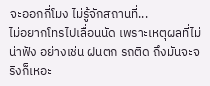จะออกกี่โมง ไม่รู้จักสถานที่...
ไม่อยากโทรไปเลื่อนนัด เพราะเหตุผลที่ไม่น่าฟัง อย่างเช่น ฝนตก รถติด ถึงมันจะจริงก็เหอะ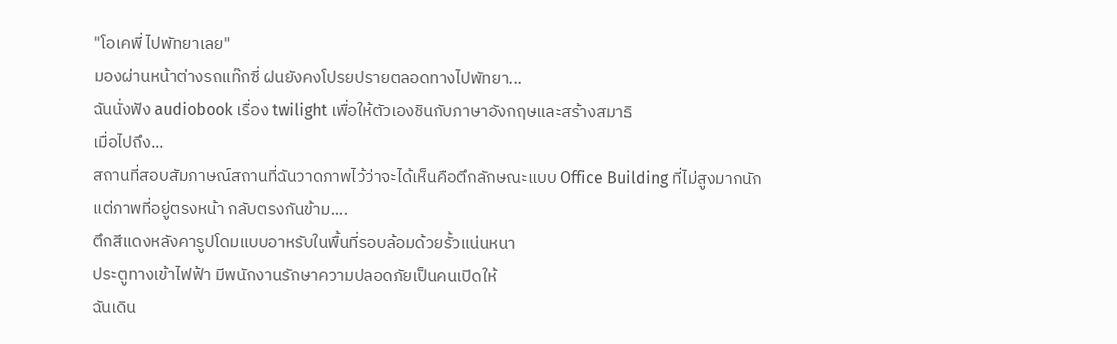"โอเคพี่ ไปพัทยาเลย"
มองผ่านหน้าต่างรถแท๊กซี่ ฝนยังคงโปรยปรายตลอดทางไปพัทยา...
ฉันนั่งฟัง audiobook เรื่อง twilight เพื่อให้ตัวเองชินกับภาษาอังกฤษและสร้างสมาธิ
เมื่อไปถึง...
สถานที่สอบสัมภาษณ์สถานที่ฉันวาดภาพไว้ว่าจะได้เห็นคือตึกลักษณะแบบ Office Building ที่ไม่สูงมากนัก
แต่ภาพที่อยู่ตรงหน้า กลับตรงกันข้าม....
ตึกสีแดงหลังคารูปโดมแบบอาหรับในพื้นที่รอบล้อมด้วยรั้วแน่นหนา
ประตูทางเข้าไฟฟ้า มีพนักงานรักษาความปลอดภัยเป็นคนเปิดให้
ฉันเดิน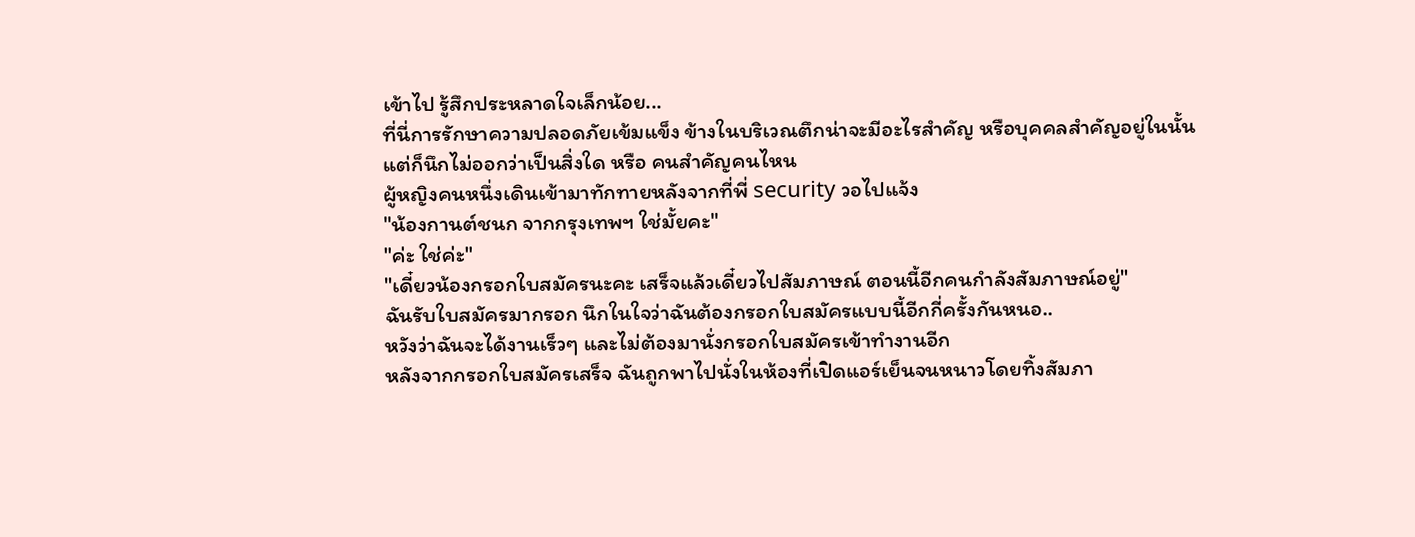เข้าไป รู้สึกประหลาดใจเล็กน้อย...
ที่นี่การรักษาความปลอดภัยเข้มแข็ง ข้างในบริเวณตึกน่าจะมีอะไรสำคัญ หรือบุคคลสำคัญอยู่ในนั้น
แต่ก็นึกไม่ออกว่าเป็นสิ่งใด หรือ คนสำคัญคนไหน
ผู้หญิงคนหนึ่งเดินเข้ามาทักทายหลังจากที่พี่ security วอไปแจ้ง
"น้องกานต์ชนก จากกรุงเทพฯ ใช่มั้ยคะ"
"ค่ะ ใช่ค่ะ"
"เดี๋ยวน้องกรอกใบสมัครนะคะ เสร็จแล้วเดี๋ยวไปสัมภาษณ์ ตอนนี้อีกคนกำลังสัมภาษณ์อยู่"
ฉันรับใบสมัครมากรอก นึกในใจว่าฉันต้องกรอกใบสมัครแบบนี้อีกกี่ครั้งกันหนอ..
หวังว่าฉันจะได้งานเร็วๆ และไม่ต้องมานั่งกรอกใบสมัครเข้าทำงานอีก
หลังจากกรอกใบสมัครเสร็จ ฉันถูกพาไปนั่งในห้องที่เปิดแอร์เย็นจนหนาวโดยทิ้งสัมภา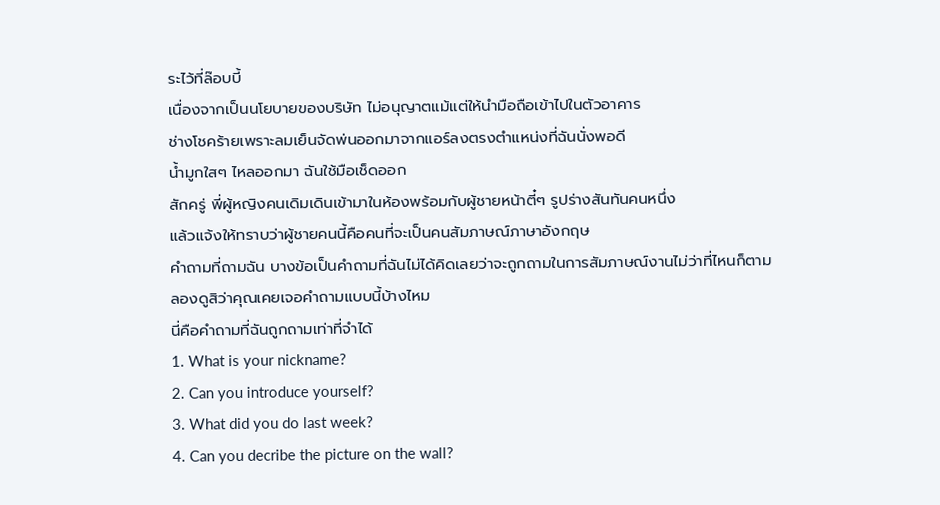ระไว้ที่ล๊อบบี้
เนื่องจากเป็นนโยบายของบริษัท ไม่อนุญาตแม้แต่ให้นำมือถือเข้าไปในตัวอาคาร
ช่างโชคร้ายเพราะลมเย็นจัดพ่นออกมาจากแอร์ลงตรงตำแหน่งที่ฉันนั่งพอดี
น้ำมูกใสๆ ไหลออกมา ฉันใช้มือเช็ดออก
สักครู่ พี่ผู้หญิงคนเดิมเดินเข้ามาในห้องพร้อมกับผู้ชายหน้าตี๋ๆ รูปร่างสันทันคนหนึ่ง
แล้วแจ้งให้ทราบว่าผู้ชายคนนี้คือคนที่จะเป็นคนสัมภาษณ์ภาษาอังกฤษ
คำถามที่ถามฉัน บางข้อเป็นคำถามที่ฉันไม่ได้คิดเลยว่าจะถูกถามในการสัมภาษณ์งานไม่ว่าที่ไหนก็ตาม
ลองดูสิว่าคุณเคยเจอคำถามแบบนี้บ้างไหม
นี่คือคำถามที่ฉันถูกถามเท่าที่จำได้
1. What is your nickname?
2. Can you introduce yourself?
3. What did you do last week?
4. Can you decribe the picture on the wall?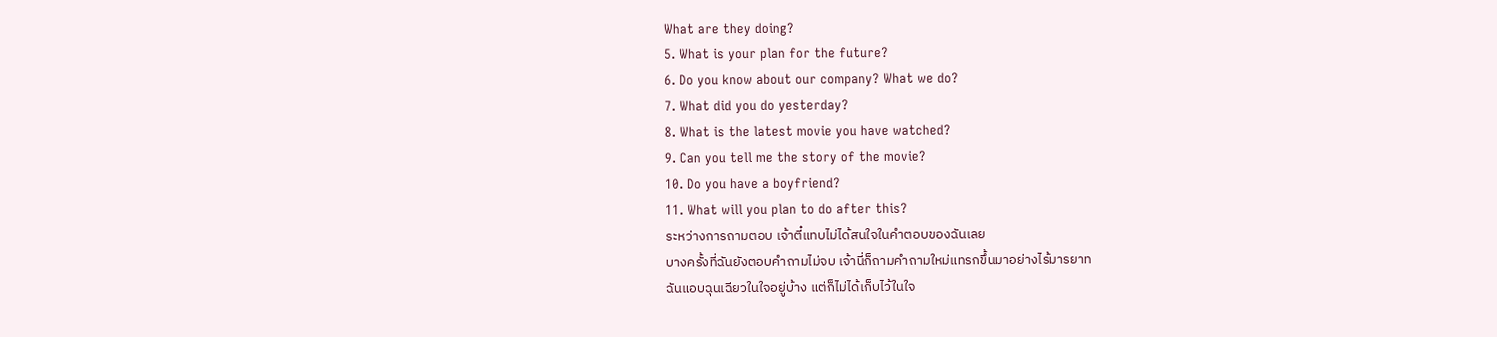What are they doing?
5. What is your plan for the future?
6. Do you know about our company? What we do?
7. What did you do yesterday?
8. What is the latest movie you have watched?
9. Can you tell me the story of the movie?
10. Do you have a boyfriend?
11. What will you plan to do after this?
ระหว่างการถามตอบ เจ้าตี๋แทบไม่ได้สนใจในคำตอบของฉันเลย
บางครั้งที่ฉันยังตอบคำถามไม่จบ เจ้านี่ก็ถามคำถามใหม่แทรกขึ้นมาอย่างไร้มารยาท
ฉันแอบฉุนเฉียวในใจอยู่บ้าง แต่ก็ไม่ได้เก็บไว้ในใจ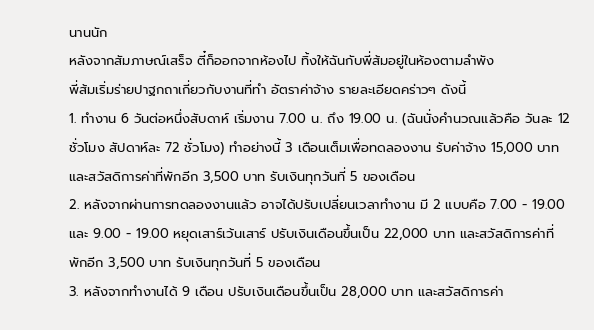นานนัก
หลังจากสัมภาษณ์เสร็จ ตี๋ก็ออกจากห้องไป ทิ้งให้ฉันกับพี่ส้มอยู่ในห้องตามลำพัง
พี่ส้มเริ่มร่ายปาฐกถาเกี่ยวกับงานที่ทำ อัตราค่าจ้าง รายละเอียดคร่าวๆ ดังนี้
1. ทำงาน 6 วันต่อหนึ่งสับดาห์ เริ่มงาน 7.00 น. ถึง 19.00 น. (ฉันนั่งคำนวณแล้วคือ วันละ 12 ชั่วโมง สัปดาห์ละ 72 ชั่วโมง) ทำอย่างนี้ 3 เดือนเต็มเพื่อทดลองงาน รับค่าจ้าง 15,000 บาท และสวัสดิการค่าที่พักอีก 3,500 บาท รับเงินทุกวันที่ 5 ของเดือน
2. หลังจากผ่านการทดลองงานแล้ว อาจได้ปรับเปลี่ยนเวลาทำงาน มี 2 แบบคือ 7.00 - 19.00 และ 9.00 - 19.00 หยุดเสาร์เว้นเสาร์ ปรับเงินเดือนขึ้นเป็น 22,000 บาท และสวัสดิการค่าที่พักอีก 3,500 บาท รับเงินทุกวันที่ 5 ของเดือน
3. หลังจากทำงานได้ 9 เดือน ปรับเงินเดือนขึ้นเป็น 28,000 บาท และสวัสดิการค่า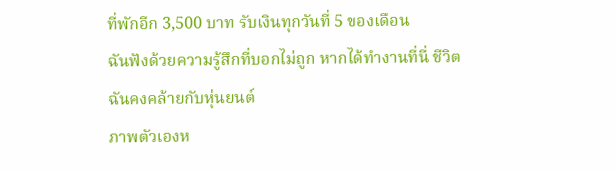ที่พักอีก 3,500 บาท รับเงินทุกวันที่ 5 ของเดือน
ฉันฟังด้วยความรู้สึกที่บอกไม่ถูก หากได้ทำงานที่นี่ ชีวิตฉันคงคล้ายกับหุ่นยนต์
ภาพตัวเองห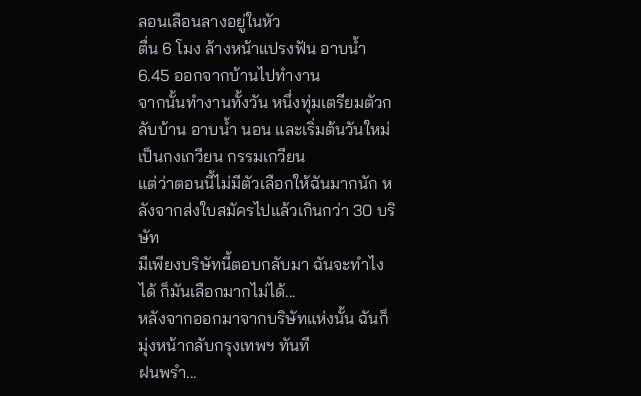ลอนเลือนลางอยู่ในหัว
ตื่น 6 โมง ล้างหน้าแปรงฟัน อาบน้ำ 6.45 ออกจากบ้านไปทำงาน
จากนั้นทำงานทั้งวัน หนึ่งทุ่มเตรียมตัวกลับบ้าน อาบน้ำ นอน และเริ่มต้นวันใหม่เป็นกงเกวียน กรรมเกวียน
แต่ว่าตอนนี้ไม่มีตัวเลือกให้ฉันมากนัก หลังจากส่งใบสมัครไปแล้วเกินกว่า 30 บริษัท
มีเพียงบริษัทนี้ตอบกลับมา ฉันจะทำไงได้ ก็มันเลือกมากไม่ได้...
หลังจากออกมาจากบริษัทแห่งนั้น ฉันก็มุ่งหน้ากลับกรุงเทพฯ ทันที
ฝนพรำ...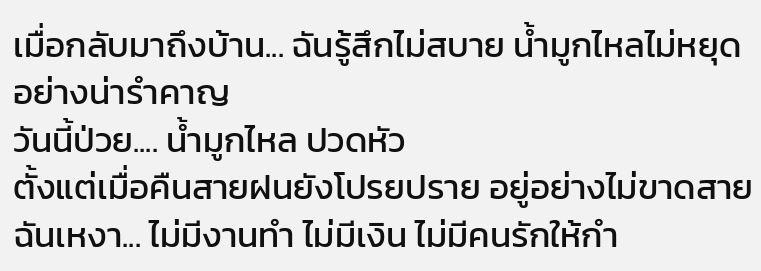เมื่อกลับมาถึงบ้าน... ฉันรู้สึกไม่สบาย น้ำมูกไหลไม่หยุดอย่างน่ารำคาญ
วันนี้ป่วย.... น้ำมูกไหล ปวดหัว
ตั้งแต่เมื่อคืนสายฝนยังโปรยปราย อยู่อย่างไม่ขาดสาย
ฉันเหงา... ไม่มีงานทำ ไม่มีเงิน ไม่มีคนรักให้กำ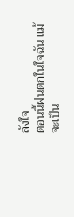ลังใจ
ตอนนี้ฝนตกในใจฉัน แม้จะเป็น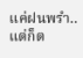แค่ฝนพรำ.. แต่ก็ต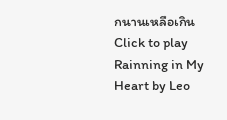กนานเหลือเกิน
Click to play Rainning in My Heart by Leo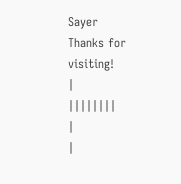Sayer
Thanks for visiting!
|
||||||||
|
|